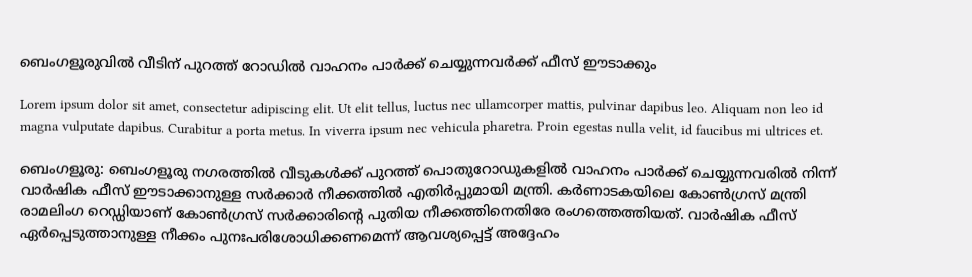ബെംഗളൂരുവിൽ വീടിന് പുറത്ത് റോഡിൽ വാഹനം പാർക്ക് ചെയ്യുന്നവർക്ക് ഫീസ് ഈടാക്കും

Lorem ipsum dolor sit amet, consectetur adipiscing elit. Ut elit tellus, luctus nec ullamcorper mattis, pulvinar dapibus leo. Aliquam non leo id magna vulputate dapibus. Curabitur a porta metus. In viverra ipsum nec vehicula pharetra. Proin egestas nulla velit, id faucibus mi ultrices et.

ബെംഗളൂരു: ബെംഗളൂരു നഗരത്തിൽ വീടുകൾക്ക് പുറത്ത് പൊതുറോഡുകളിൽ വാഹനം പാർക്ക് ചെയ്യുന്നവരിൽ നിന്ന് വാർഷിക ഫീസ് ഈടാക്കാനുള്ള സർക്കാർ നീക്കത്തിൽ എതിർപ്പുമായി മന്ത്രി. കർണാടകയിലെ കോൺഗ്രസ് മന്ത്രി രാമലിംഗ റെഡ്ഡിയാണ് കോൺഗ്രസ് സർക്കാരിന്റെ പുതിയ നീക്കത്തിനെതിരേ രംഗത്തെത്തിയത്. വാർഷിക ഫീസ് ഏർപ്പെടുത്താനുള്ള നീക്കം പുനഃപരിശോധിക്കണമെന്ന് ആവശ്യപ്പെട്ട് അദ്ദേഹം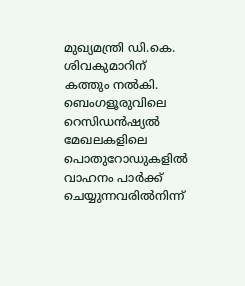മുഖ്യമന്ത്രി ഡി.കെ. ശിവകുമാറിന് കത്തും നൽകി. ബെംഗളൂരുവിലെ റെസിഡൻഷ്യൽ മേഖലകളിലെ പൊതുറോഡുകളിൽ വാഹനം പാർക്ക് ചെയ്യുന്നവരിൽനിന്ന്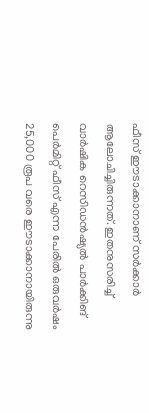ഫീസ് ഈടാക്കാനാണ് സർക്കാർ ആലോചിച്ചിരുന്നത്. ഇതനുസരിച്ച് വാർഷിക റെസിഡൻഷ്യൽ പാർക്കിങ് പെർമിറ്റ് ഫീസ് എന്ന പേരിൽ ഒരുവർഷം 25,000 രൂപ വരെ ഈടാക്കാനായിരുന്നു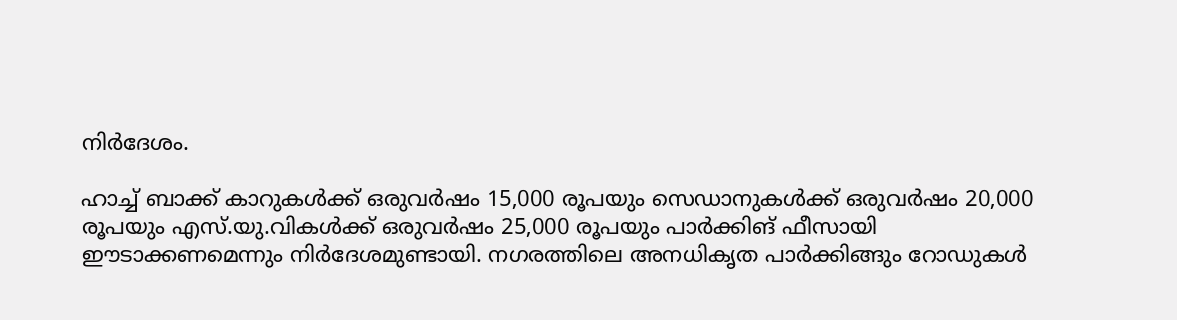നിർദേശം.

ഹാച്ച് ബാക്ക് കാറുകൾക്ക് ഒരുവർഷം 15,000 രൂപയും സെഡാനുകൾക്ക് ഒരുവർഷം 20,000 രൂപയും എസ്.യു.വികൾക്ക് ഒരുവർഷം 25,000 രൂപയും പാർക്കിങ് ഫീസായി ഈടാക്കണമെന്നും നിർദേശമുണ്ടായി. നഗരത്തിലെ അനധികൃത പാർക്കിങ്ങും റോഡുകൾ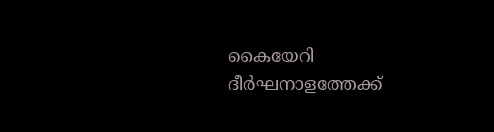കൈയേറി ദീർഘനാളത്തേക്ക്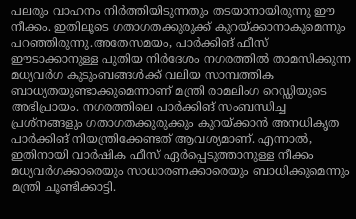പലരും വാഹനം നിർത്തിയിടുന്നതും തടയാനായിരുന്നു ഈ നീക്കം. ഇതിലൂടെ ഗതാഗതക്കുരുക്ക് കുറയ്ക്കാനാകുമെന്നും പറഞ്ഞിരുന്നു.അതേസമയം, പാർക്കിങ് ഫീസ് ഈടാക്കാനുള്ള പുതിയ നിർദേശം നഗരത്തിൽ താമസിക്കുന്ന മധ്യവർഗ കുടുംബങ്ങൾക്ക് വലിയ സാമ്പത്തിക ബാധ്യതയുണ്ടാക്കുമെന്നാണ് മന്ത്രി രാമലിംഗ റെഡ്ഡിയുടെ അഭിപ്രായം. നഗരത്തിലെ പാർക്കിങ് സംബന്ധിച്ച പ്രശ്നങ്ങളും ഗതാഗതക്കുരുക്കും കുറയ്ക്കാൻ അനധികൃത പാർക്കിങ് നിയന്ത്രിക്കേണ്ടത് ആവശ്യമാണ്. എന്നാൽ, ഇതിനായി വാർഷിക ഫീസ് ഏർപ്പെടുത്താനുള്ള നീക്കം മധ്യവർഗക്കാരെയും സാധാരണക്കാരെയും ബാധിക്കുമെന്നും മന്ത്രി ചൂണ്ടിക്കാട്ടി.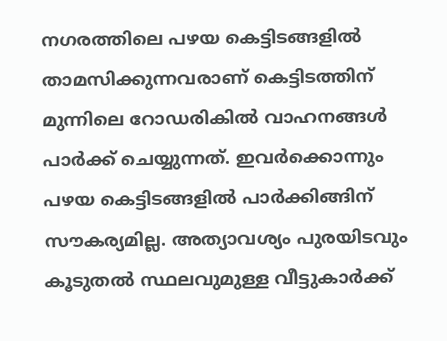നഗരത്തിലെ പഴയ കെട്ടിടങ്ങളിൽ താമസിക്കുന്നവരാണ് കെട്ടിടത്തിന് മുന്നിലെ റോഡരികിൽ വാഹനങ്ങൾ പാർക്ക് ചെയ്യുന്നത്. ഇവർക്കൊന്നും പഴയ കെട്ടിടങ്ങളിൽ പാർക്കിങ്ങിന് സൗകര്യമില്ല. അത്യാവശ്യം പുരയിടവും കൂടുതൽ സ്ഥലവുമുള്ള വീട്ടുകാർക്ക്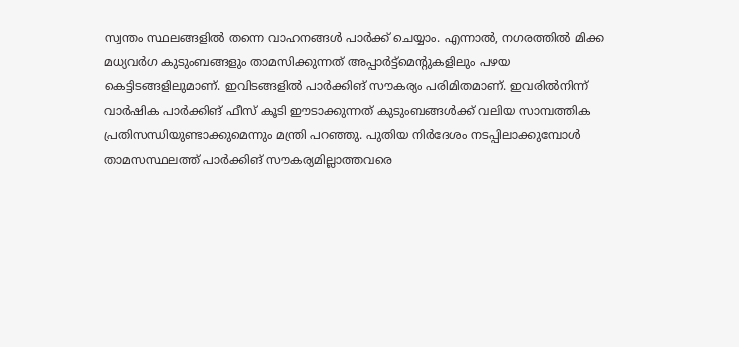സ്വന്തം സ്ഥലങ്ങളിൽ തന്നെ വാഹനങ്ങൾ പാർക്ക് ചെയ്യാം. എന്നാൽ, നഗരത്തിൽ മിക്ക മധ്യവർഗ കുടുംബങ്ങളും താമസിക്കുന്നത് അപ്പാർട്ട്മെന്റുകളിലും പഴയ കെട്ടിടങ്ങളിലുമാണ്. ഇവിടങ്ങളിൽ പാർക്കിങ് സൗകര്യം പരിമിതമാണ്. ഇവരിൽനിന്ന് വാർഷിക പാർക്കിങ് ഫീസ് കൂടി ഈടാക്കുന്നത് കുടുംബങ്ങൾക്ക് വലിയ സാമ്പത്തിക പ്രതിസന്ധിയുണ്ടാക്കുമെന്നും മന്ത്രി പറഞ്ഞു. പുതിയ നിർദേശം നടപ്പിലാക്കുമ്പോൾ താമസസ്ഥലത്ത് പാർക്കിങ് സൗകര്യമില്ലാത്തവരെ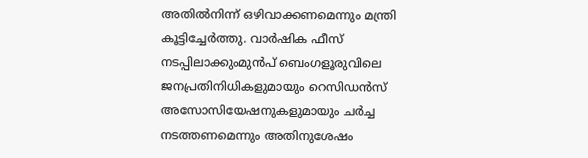അതിൽനിന്ന് ഒഴിവാക്കണമെന്നും മന്ത്രി കൂട്ടിച്ചേർത്തു. വാർഷിക ഫീസ് നടപ്പിലാക്കുംമുൻപ് ബെംഗളൂരുവിലെ ജനപ്രതിനിധികളുമായും റെസിഡൻസ് അസോസിയേഷനുകളുമായും ചർച്ച നടത്തണമെന്നും അതിനുശേഷം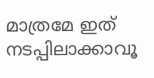മാത്രമേ ഇത് നടപ്പിലാക്കാവൂ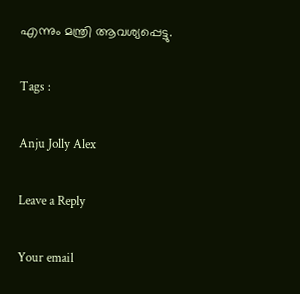എന്നും മന്ത്രി ആവശ്യപ്പെട്ടു.

Tags :

Anju Jolly Alex

Leave a Reply

Your email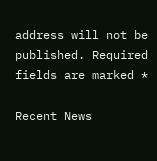address will not be published. Required fields are marked *

Recent News